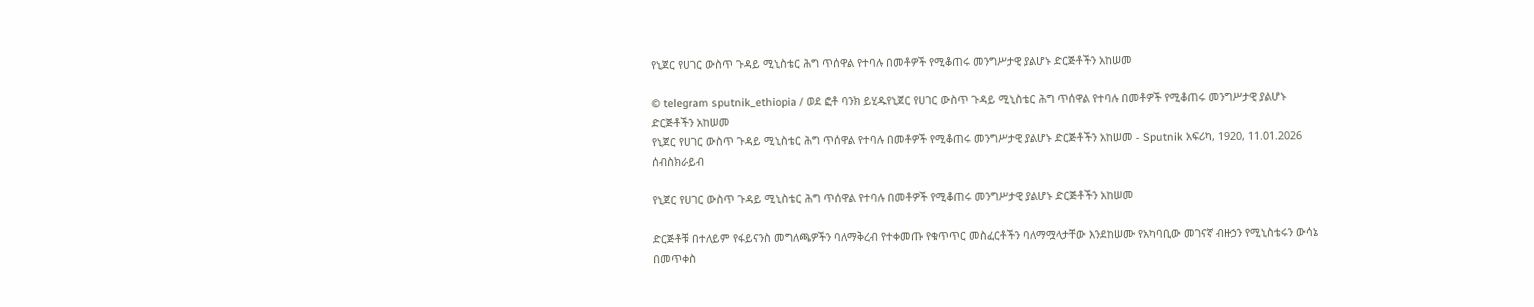የኒጀር የሀገር ውስጥ ጉዳይ ሚኒስቴር ሕግ ጥሰዋል የተባሉ በመቶዎች የሚቆጠሩ መንግሥታዊ ያልሆኑ ድርጅቶችን አከሠመ

© telegram sputnik_ethiopia / ወደ ፎቶ ባንክ ይሂዱየኒጀር የሀገር ውስጥ ጉዳይ ሚኒስቴር ሕግ ጥሰዋል የተባሉ በመቶዎች የሚቆጠሩ መንግሥታዊ ያልሆኑ ድርጅቶችን አከሠመ
የኒጀር የሀገር ውስጥ ጉዳይ ሚኒስቴር ሕግ ጥሰዋል የተባሉ በመቶዎች የሚቆጠሩ መንግሥታዊ ያልሆኑ ድርጅቶችን አከሠመ - Sputnik አፍሪካ, 1920, 11.01.2026
ሰብስክራይብ

የኒጀር የሀገር ውስጥ ጉዳይ ሚኒስቴር ሕግ ጥሰዋል የተባሉ በመቶዎች የሚቆጠሩ መንግሥታዊ ያልሆኑ ድርጅቶችን አከሠመ

ድርጅቶቹ በተለይም የፋይናንስ መግለጫዎችን ባለማቅረብ የተቀመጡ የቁጥጥር መስፈርቶችን ባለማሟላታቸው እንደከሠሙ የአካባቢው መገናኛ ብዙኃን የሚኒስቴሩን ውሳኔ በመጥቀስ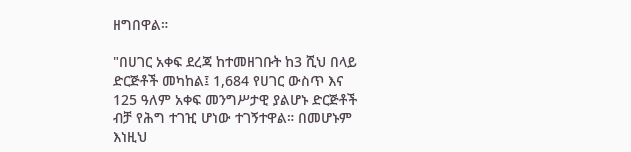ዘግበዋል።

"በሀገር አቀፍ ደረጃ ከተመዘገቡት ከ3 ሺህ በላይ ድርጅቶች መካከል፤ 1,684 የሀገር ውስጥ እና 125 ዓለም አቀፍ መንግሥታዊ ያልሆኑ ድርጅቶች ብቻ የሕግ ተገዢ ሆነው ተገኝተዋል። በመሆኑም እነዚህ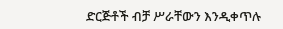ድርጅቶች ብቻ ሥራቸውን እንዲቀጥሉ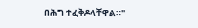በሕግ ተፈቅዶላቸዋል።"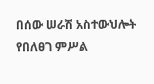በሰው ሠራሽ አስተውህሎት የበለፀገ ምሥል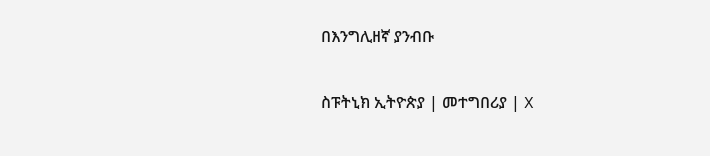በእንግሊዘኛ ያንብቡ

ስፑትኒክ ኢትዮጵያ | መተግበሪያ | X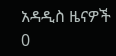አዳዲስ ዜናዎች
0